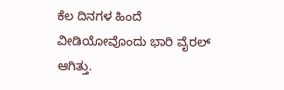ಕೆಲ ದಿನಗಳ ಹಿಂದೆ ವೀಡಿಯೋವೊಂದು ಭಾರಿ ವೈರಲ್ ಆಗಿತ್ತು.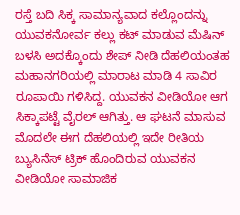ರಸ್ತೆ ಬದಿ ಸಿಕ್ಕ ಸಾಮಾನ್ಯವಾದ ಕಲ್ಲೊಂದನ್ನು ಯುವಕನೋರ್ವ ಕಲ್ಲು ಕಟ್ ಮಾಡುವ ಮೆಷಿನ್ ಬಳಸಿ ಅದಕ್ಕೊಂದು ಶೇಪ್ ನೀಡಿ ದೆಹಲಿಯಂತಹ ಮಹಾನಗರಿಯಲ್ಲಿ ಮಾರಾಟ ಮಾಡಿ 4 ಸಾವಿರ ರೂಪಾಯಿ ಗಳಿಸಿದ್ದ. ಯುವಕನ ವೀಡಿಯೋ ಆಗ ಸಿಕ್ಕಾಪಟ್ಟೆ ವೈರಲ್ ಆಗಿತ್ತು. ಆ ಘಟನೆ ಮಾಸುವ ಮೊದಲೇ ಈಗ ದೆಹಲಿಯಲ್ಲಿ ಇದೇ ರೀತಿಯ ಬ್ಯುಸಿನೆಸ್ ಟ್ರಿಕ್ ಹೊಂದಿರುವ ಯುವಕನ ವೀಡಿಯೋ ಸಾಮಾಜಿಕ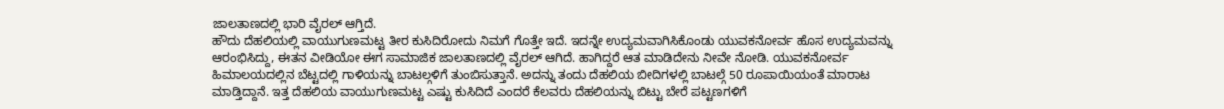ಜಾಲತಾಣದಲ್ಲಿ ಭಾರಿ ವೈರಲ್ ಆಗ್ತಿದೆ.
ಹೌದು ದೆಹಲಿಯಲ್ಲಿ ವಾಯುಗುಣಮಟ್ಟ ತೀರ ಕುಸಿದಿರೋದು ನಿಮಗೆ ಗೊತ್ತೇ ಇದೆ. ಇದನ್ನೇ ಉದ್ಯಮವಾಗಿಸಿಕೊಂಡು ಯುವಕನೋರ್ವ ಹೊಸ ಉದ್ಯಮವನ್ನು ಆರಂಭಿಸಿದ್ದು, ಈತನ ವೀಡಿಯೋ ಈಗ ಸಾಮಾಜಿಕ ಜಾಲತಾಣದಲ್ಲಿ ವೈರಲ್ ಆಗಿದೆ. ಹಾಗಿದ್ದರೆ ಆತ ಮಾಡಿದೇನು ನೀವೇ ನೋಡಿ. ಯುವಕನೋರ್ವ ಹಿಮಾಲಯದಲ್ಲಿನ ಬೆಟ್ಟದಲ್ಲಿ ಗಾಳಿಯನ್ನು ಬಾಟಲ್ಗಳಿಗೆ ತುಂಬಿಸುತ್ತಾನೆ. ಅದನ್ನು ತಂದು ದೆಹಲಿಯ ಬೀದಿಗಳಲ್ಲಿ ಬಾಟಲ್ಗೆ 50 ರೂಪಾಯಿಯಂತೆ ಮಾರಾಟ ಮಾಡ್ತಿದ್ದಾನೆ. ಇತ್ತ ದೆಹಲಿಯ ವಾಯುಗುಣಮಟ್ಟ ಎಷ್ಟು ಕುಸಿದಿದೆ ಎಂದರೆ ಕೆಲವರು ದೆಹಲಿಯನ್ನು ಬಿಟ್ಟು ಬೇರೆ ಪಟ್ಟಣಗಳಿಗೆ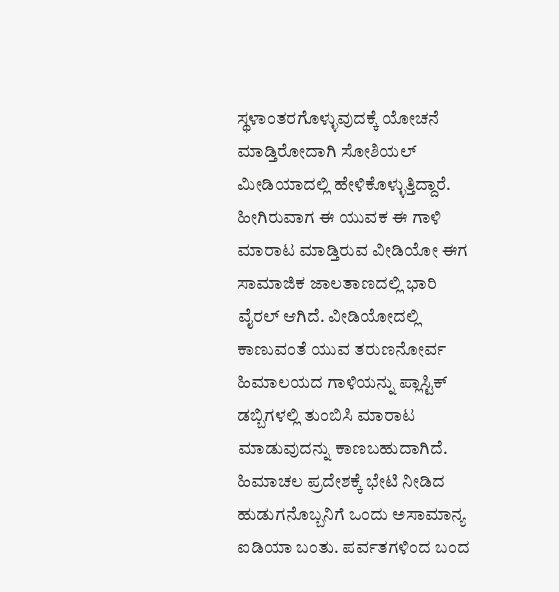ಸ್ಥಳಾಂತರಗೊಳ್ಳುವುದಕ್ಕೆ ಯೋಚನೆ ಮಾಡ್ತಿರೋದಾಗಿ ಸೋಶಿಯಲ್ ಮೀಡಿಯಾದಲ್ಲಿ ಹೇಳಿಕೊಳ್ಳುತ್ತಿದ್ದಾರೆ.
ಹೀಗಿರುವಾಗ ಈ ಯುವಕ ಈ ಗಾಳಿ ಮಾರಾಟ ಮಾಡ್ತಿರುವ ವೀಡಿಯೋ ಈಗ ಸಾಮಾಜಿಕ ಜಾಲತಾಣದಲ್ಲಿ ಭಾರಿ ವೈರಲ್ ಆಗಿದೆ. ವೀಡಿಯೋದಲ್ಲಿ ಕಾಣುವಂತೆ ಯುವ ತರುಣನೋರ್ವ ಹಿಮಾಲಯದ ಗಾಳಿಯನ್ನು ಪ್ಲಾಸ್ಟಿಕ್ ಡಬ್ಬಿಗಳಲ್ಲಿ ತುಂಬಿಸಿ ಮಾರಾಟ ಮಾಡುವುದನ್ನು ಕಾಣಬಹುದಾಗಿದೆ. ಹಿಮಾಚಲ ಪ್ರದೇಶಕ್ಕೆ ಭೇಟಿ ನೀಡಿದ ಹುಡುಗನೊಬ್ಬನಿಗೆ ಒಂದು ಅಸಾಮಾನ್ಯ ಐಡಿಯಾ ಬಂತು. ಪರ್ವತಗಳಿಂದ ಬಂದ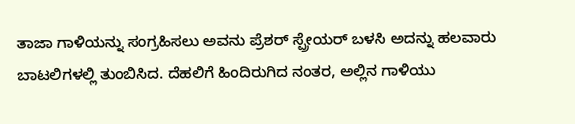ತಾಜಾ ಗಾಳಿಯನ್ನು ಸಂಗ್ರಹಿಸಲು ಅವನು ಪ್ರೆಶರ್ ಸ್ಪ್ರೇಯರ್ ಬಳಸಿ ಅದನ್ನು ಹಲವಾರು ಬಾಟಲಿಗಳಲ್ಲಿ ತುಂಬಿಸಿದ. ದೆಹಲಿಗೆ ಹಿಂದಿರುಗಿದ ನಂತರ, ಅಲ್ಲಿನ ಗಾಳಿಯು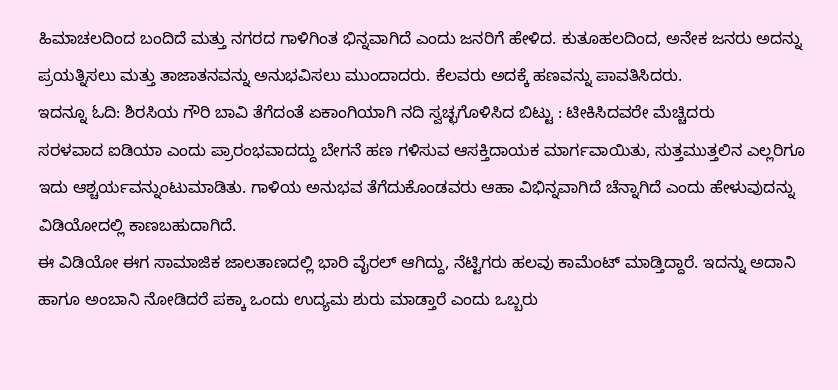ಹಿಮಾಚಲದಿಂದ ಬಂದಿದೆ ಮತ್ತು ನಗರದ ಗಾಳಿಗಿಂತ ಭಿನ್ನವಾಗಿದೆ ಎಂದು ಜನರಿಗೆ ಹೇಳಿದ. ಕುತೂಹಲದಿಂದ, ಅನೇಕ ಜನರು ಅದನ್ನು ಪ್ರಯತ್ನಿಸಲು ಮತ್ತು ತಾಜಾತನವನ್ನು ಅನುಭವಿಸಲು ಮುಂದಾದರು. ಕೆಲವರು ಅದಕ್ಕೆ ಹಣವನ್ನು ಪಾವತಿಸಿದರು.
ಇದನ್ನೂ ಓದಿ: ಶಿರಸಿಯ ಗೌರಿ ಬಾವಿ ತೆಗೆದಂತೆ ಏಕಾಂಗಿಯಾಗಿ ನದಿ ಸ್ವಚ್ಛಗೊಳಿಸಿದ ಬಿಟ್ಟು : ಟೀಕಿಸಿದವರೇ ಮೆಚ್ಚಿದರು
ಸರಳವಾದ ಐಡಿಯಾ ಎಂದು ಪ್ರಾರಂಭವಾದದ್ದು ಬೇಗನೆ ಹಣ ಗಳಿಸುವ ಆಸಕ್ತಿದಾಯಕ ಮಾರ್ಗವಾಯಿತು, ಸುತ್ತಮುತ್ತಲಿನ ಎಲ್ಲರಿಗೂ ಇದು ಆಶ್ಚರ್ಯವನ್ನುಂಟುಮಾಡಿತು. ಗಾಳಿಯ ಅನುಭವ ತೆಗೆದುಕೊಂಡವರು ಆಹಾ ವಿಭಿನ್ನವಾಗಿದೆ ಚೆನ್ನಾಗಿದೆ ಎಂದು ಹೇಳುವುದನ್ನು ವಿಡಿಯೋದಲ್ಲಿ ಕಾಣಬಹುದಾಗಿದೆ.
ಈ ವಿಡಿಯೋ ಈಗ ಸಾಮಾಜಿಕ ಜಾಲತಾಣದಲ್ಲಿ ಭಾರಿ ವೈರಲ್ ಆಗಿದ್ದು, ನೆಟ್ಟಿಗರು ಹಲವು ಕಾಮೆಂಟ್ ಮಾಡ್ತಿದ್ದಾರೆ. ಇದನ್ನು ಅದಾನಿ ಹಾಗೂ ಅಂಬಾನಿ ನೋಡಿದರೆ ಪಕ್ಕಾ ಒಂದು ಉದ್ಯಮ ಶುರು ಮಾಡ್ತಾರೆ ಎಂದು ಒಬ್ಬರು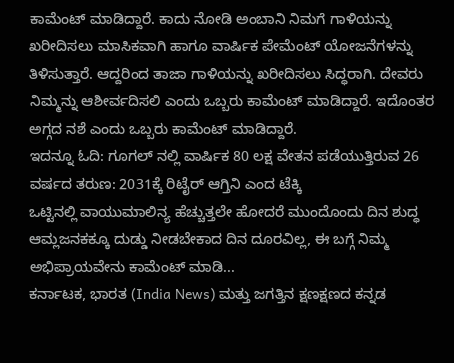ಕಾಮೆಂಟ್ ಮಾಡಿದ್ದಾರೆ. ಕಾದು ನೋಡಿ ಅಂಬಾನಿ ನಿಮಗೆ ಗಾಳಿಯನ್ನು ಖರೀದಿಸಲು ಮಾಸಿಕವಾಗಿ ಹಾಗೂ ವಾರ್ಷಿಕ ಪೇಮೆಂಟ್ ಯೋಜನೆಗಳನ್ನು ತಿಳಿಸುತ್ತಾರೆ. ಆದ್ದರಿಂದ ತಾಜಾ ಗಾಳಿಯನ್ನು ಖರೀದಿಸಲು ಸಿದ್ಧರಾಗಿ. ದೇವರು ನಿಮ್ಮನ್ನು ಆಶೀರ್ವದಿಸಲಿ ಎಂದು ಒಬ್ಬರು ಕಾಮೆಂಟ್ ಮಾಡಿದ್ದಾರೆ. ಇದೊಂತರ ಅಗ್ಗದ ನಶೆ ಎಂದು ಒಬ್ಬರು ಕಾಮೆಂಟ್ ಮಾಡಿದ್ದಾರೆ.
ಇದನ್ನೂ ಓದಿ: ಗೂಗಲ್ ನಲ್ಲಿ ವಾರ್ಷಿಕ 80 ಲಕ್ಷ ವೇತನ ಪಡೆಯುತ್ತಿರುವ 26 ವರ್ಷದ ತರುಣ: 2031ಕ್ಕೆ ರಿಟೈರ್ ಆಗ್ತಿನಿ ಎಂದ ಟೆಕ್ಕಿ
ಒಟ್ಟಿನಲ್ಲಿ ವಾಯುಮಾಲಿನ್ಯ ಹೆಚ್ಚುತ್ತಲೇ ಹೋದರೆ ಮುಂದೊಂದು ದಿನ ಶುದ್ಧ ಆಮ್ಲಜನಕಕ್ಕೂ ದುಡ್ಡು ನೀಡಬೇಕಾದ ದಿನ ದೂರವಿಲ್ಲ, ಈ ಬಗ್ಗೆ ನಿಮ್ಮ ಅಭಿಪ್ರಾಯವೇನು ಕಾಮೆಂಟ್ ಮಾಡಿ...
ಕರ್ನಾಟಕ, ಭಾರತ (India News) ಮತ್ತು ಜಗತ್ತಿನ ಕ್ಷಣಕ್ಷಣದ ಕನ್ನಡ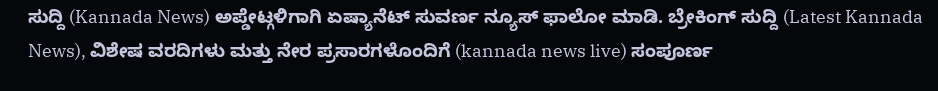ಸುದ್ದಿ (Kannada News) ಅಪ್ಡೇಟ್ಗಳಿಗಾಗಿ ಏಷ್ಯಾನೆಟ್ ಸುವರ್ಣ ನ್ಯೂಸ್ ಫಾಲೋ ಮಾಡಿ. ಬ್ರೇಕಿಂಗ್ ಸುದ್ದಿ (Latest Kannada News), ವಿಶೇಷ ವರದಿಗಳು ಮತ್ತು ನೇರ ಪ್ರಸಾರಗಳೊಂದಿಗೆ (kannada news live) ಸಂಪೂರ್ಣ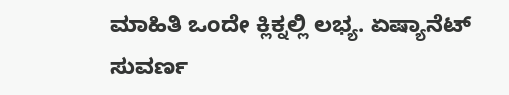ಮಾಹಿತಿ ಒಂದೇ ಕ್ಲಿಕ್ನಲ್ಲಿ ಲಭ್ಯ. ಏಷ್ಯಾನೆಟ್ ಸುವರ್ಣ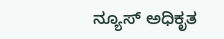ನ್ಯೂಸ್ ಅಧಿಕೃತ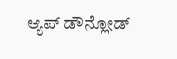ಆ್ಯಪ್ ಡೌನ್ಲೋಡ್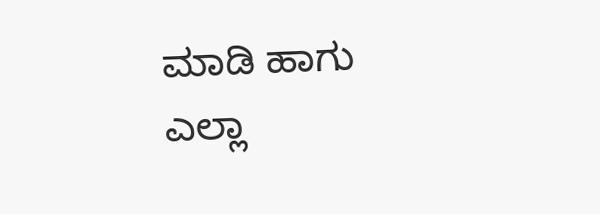ಮಾಡಿ ಹಾಗು ಎಲ್ಲಾ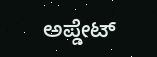ಅಪ್ಡೇಟ್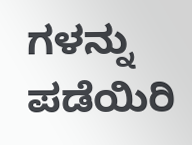ಗಳನ್ನು ಪಡೆಯಿರಿ